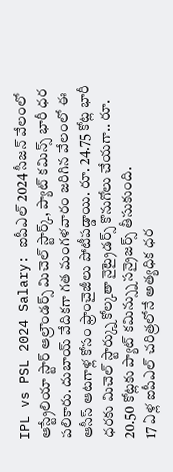IPL vs PSL 2024 Salary: ఐపీఎల్ 2024 సీజన్ వేలంలో ఆస్ట్రేలియా స్టార్ ఆల్రౌండర్స్ మిచెల్ స్టార్క్, ప్యాట్ కమిన్స్ భారీ ధర పలికారు. దుబాయ్ వేదికగా గత మంగళవారం జరిగిన వేలంలో ఈ ఆసీస్ ఆటగాళ్ల కోసం ఫ్రాంచైజీలు పోటీపడ్డాయి. రూ. 24.75 కోట్ల భారీ ధరకు మిచెల్ స్టార్క్ను కోల్కతా నైట్రైడర్స్ కొనుగోలు చేయగా.. రూ. 20.50 కోట్లకు ప్యాట్ కమిన్స్ను సన్రైజర్స్ తీసుకుంది.
17 ఏళ్ల ఐపీఎల్ చరిత్రలోనే అత్యధిక ధర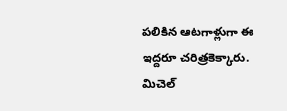పలికిన ఆటగాళ్లుగా ఈ ఇద్దరూ చరిత్రకెక్కారు. మిచెల్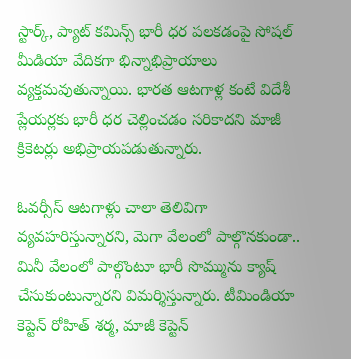స్టార్క్, ప్యాట్ కమిన్స్ భారీ ధర పలకడంపై సోషల్ మీడియా వేదికగా భిన్నాభిప్రాయాలు వ్యక్తమవుతున్నాయి. భారత ఆటగాళ్ల కంటే విదేశీ ప్లేయర్లకు భారీ ధర చెల్లించడం సరికాదని మాజీ క్రికెటర్లు అభిప్రాయపడుతున్నారు.

ఓవర్సీస్ ఆటగాళ్లు చాలా తెలివిగా వ్యవహరిస్తున్నారని, మెగా వేలంలో పాల్గొనకుండా.. మినీ వేలంలో పాల్గొంటూ భారీ సొమ్మును క్యాష్ చేసుకుంటున్నారని విమర్శిస్తున్నారు. టీమిండియా కెప్టెన్ రోహిత్ శర్మ, మాజీ కెప్టెన్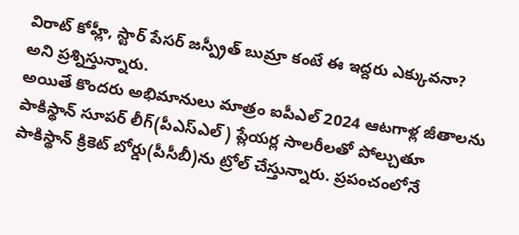విరాట్ కోహ్లీ, స్టార్ పేసర్ జస్ప్రీత్ బుమ్రా కంటే ఈ ఇద్దరు ఎక్కువనా? అని ప్రశ్నిస్తున్నారు.
అయితే కొందరు అభిమానులు మాత్రం ఐపీఎల్ 2024 ఆటగాళ్ల జీతాలను పాకిస్థాన్ సూపర్ లీగ్(పీఎస్ఎల్) ప్లేయర్ల సాలరీలతో పోల్చుతూ పాకిస్థాన్ క్రికెట్ బోర్డు(పీసీబీ)ను ట్రోల్ చేస్తున్నారు. ప్రపంచంలోనే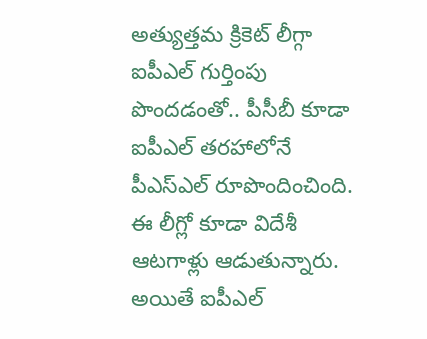అత్యుత్తమ క్రికెట్ లీగ్గా ఐపీఎల్ గుర్తింపు పొందడంతో.. పీసీబీ కూడా ఐపీఎల్ తరహాలోనే పీఎస్ఎల్ రూపొందించింది.
ఈ లీగ్లో కూడా విదేశీ ఆటగాళ్లు ఆడుతున్నారు. అయితే ఐపీఎల్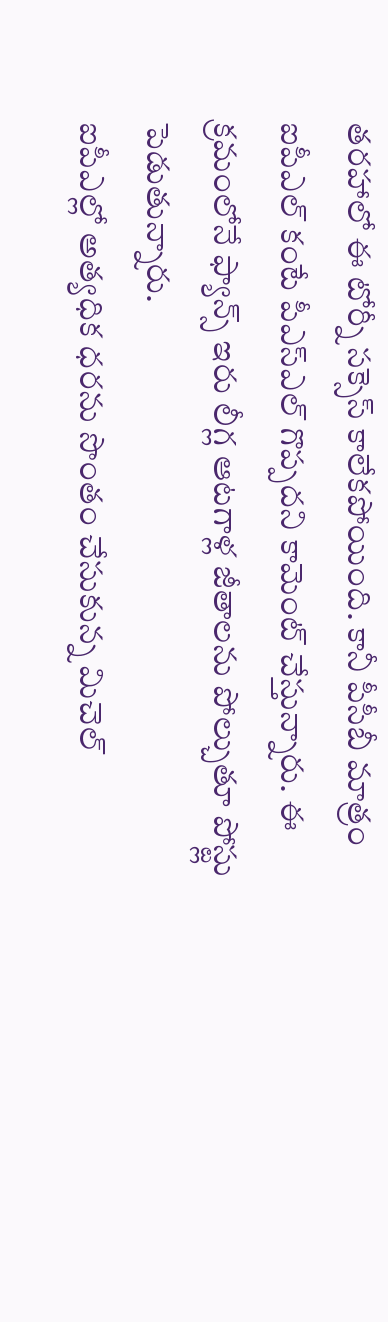తరహాలో ఈ టోర్నీ సక్సెస్ కాలేకపోయింది. కానీ పీసీబీ మాత్రం ఐపీఎల్ కంటే పీఎస్ఎల్ గొప్పదని కామెంట్ చేస్తున్నారు. ఈ క్రమంలోనే ఫ్యాన్స్ ఇరు లీగ్ల ఆటగాళ్ల జీతాలను పోల్చుతూ పోస్ట్లు పెడుతున్నారు.
ఐపీఎల్లో అత్యధిక ధరను సొంతం చేసుకున్న మిచెల్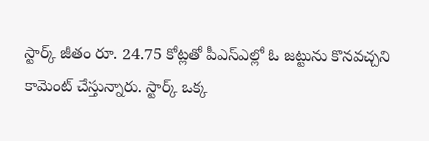స్టార్క్ జీతం రూ. 24.75 కోట్లతో పీఎస్ఎల్లో ఓ జట్టును కొనవచ్చని కామెంట్ చేస్తున్నారు. స్టార్క్ ఒక్క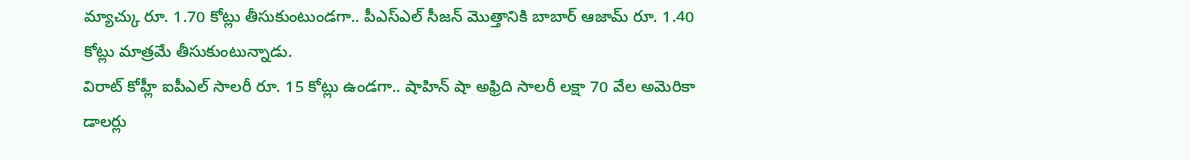మ్యాచ్కు రూ. 1.70 కోట్లు తీసుకుంటుండగా.. పీఎస్ఎల్ సీజన్ మొత్తానికి బాబార్ ఆజామ్ రూ. 1.40 కోట్లు మాత్రమే తీసుకుంటున్నాడు.
విరాట్ కోహ్లీ ఐపీఎల్ సాలరీ రూ. 15 కోట్లు ఉండగా.. షాహిన్ షా అఫ్రిది సాలరీ లక్షా 70 వేల అమెరికా డాలర్లు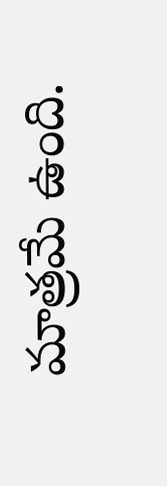మాత్రమే ఉంది.